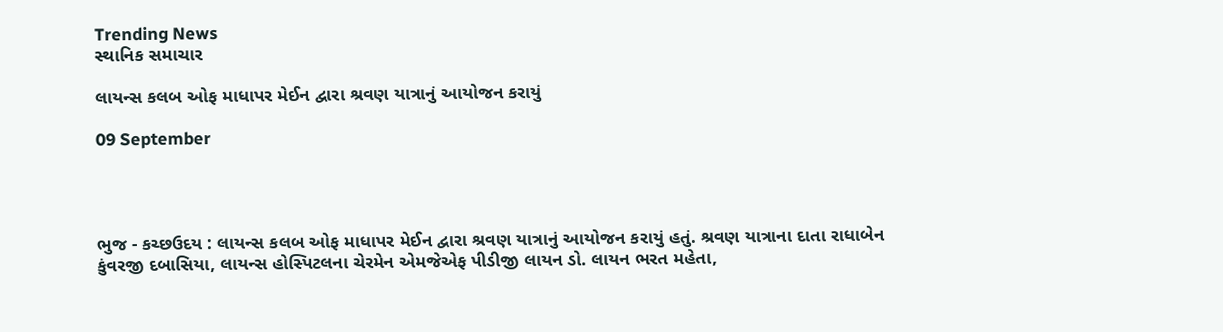Trending News
સ્થાનિક સમાચાર

લાયન્સ કલબ ઓફ માધાપર મેઈન દ્વારા શ્રવણ યાત્રાનું આયોજન કરાયું

09 September




ભુજ - કચ્છઉદય : લાયન્સ કલબ ઓફ માધાપર મેઈન દ્વારા શ્રવણ યાત્રાનું આયોજન કરાયું હતું. શ્રવણ યાત્રાના દાતા રાધાબેન કુંવરજી દબાસિયા, લાયન્સ હોસ્પિટલના ચેરમેન એમજેએફ પીડીજી લાયન ડો. લાયન ભરત મહેતા,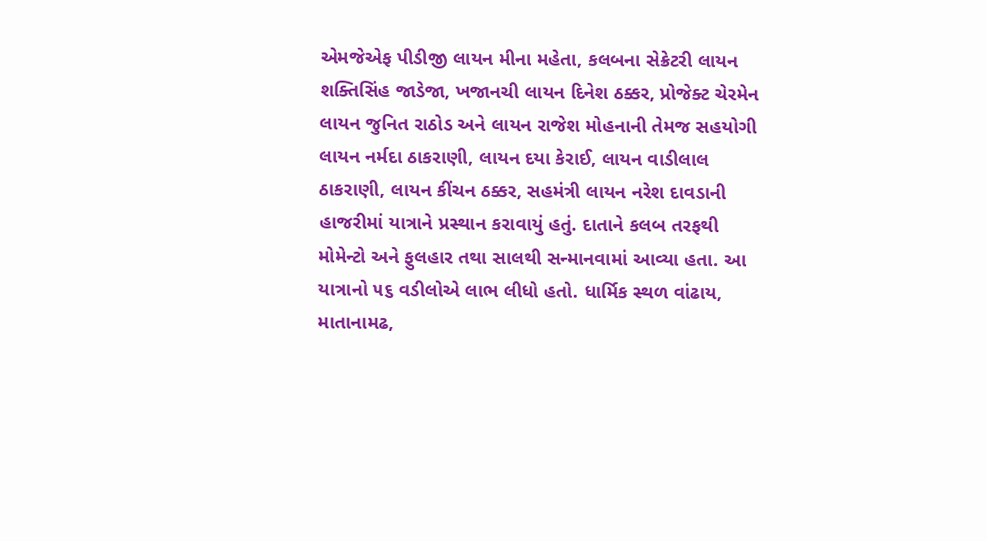એમજેએફ પીડીજી લાયન મીના મહેતા, કલબના સેક્રેટરી લાયન શક્તિસિંહ જાડેજા, ખજાનચી લાયન દિનેશ ઠક્કર, પ્રોજેક્ટ ચેરમેન લાયન જુનિત રાઠોડ અને લાયન રાજેશ મોહનાની તેમજ સહયોગી લાયન નર્મદા ઠાકરાણી, લાયન દયા કેરાઈ, લાયન વાડીલાલ ઠાકરાણી, લાયન કીંચન ઠક્કર, સહમંત્રી લાયન નરેશ દાવડાની હાજરીમાં યાત્રાને પ્રસ્થાન કરાવાયું હતું. દાતાને કલબ તરફથી મોમેન્ટો અને ફુલહાર તથા સાલથી સન્માનવામાં આવ્યા હતા. આ યાત્રાનો ૫૬ વડીલોએ લાભ લીધો હતો. ધાર્મિક સ્થળ વાંઢાય, માતાનામઢ,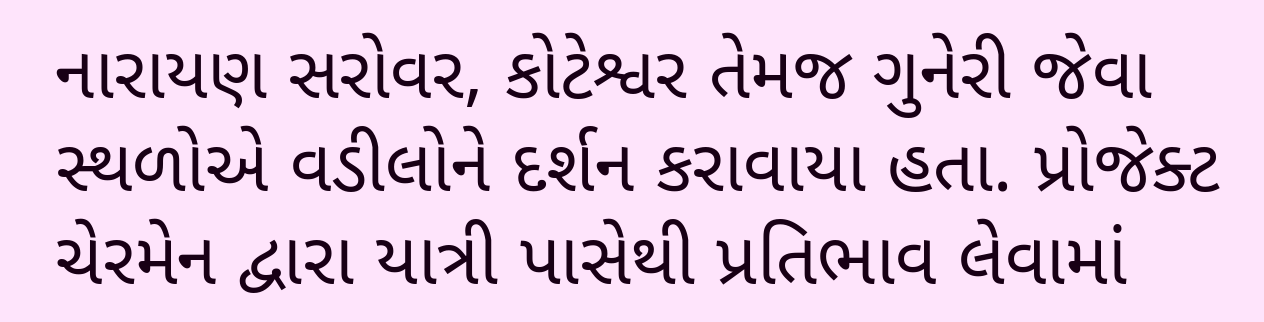નારાયણ સરોવર, કોટેશ્વર તેમજ ગુનેરી જેવા સ્થળોએ વડીલોને દર્શન કરાવાયા હતા. પ્રોજેક્ટ ચેરમેન દ્વારા યાત્રી પાસેથી પ્રતિભાવ લેવામાં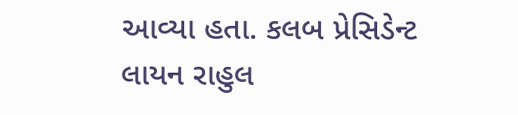આવ્યા હતા. કલબ પ્રેસિડેન્ટ લાયન રાહુલ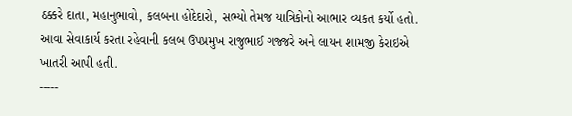ઠક્કરે દાતા, મહાનુભાવો, કલબના હોદેદારો, સભ્યો તેમજ યાત્રિકોનો આભાર વ્યકત કર્યો હતો. આવા સેવાકાર્ય કરતા રહેવાની કલબ ઉપપ્રમુખ રાજુભાઈ ગજ્જરે અને લાયન શામજી કેરાઇએ ખાતરી આપી હતી.
-----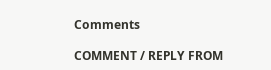Comments

COMMENT / REPLY FROM